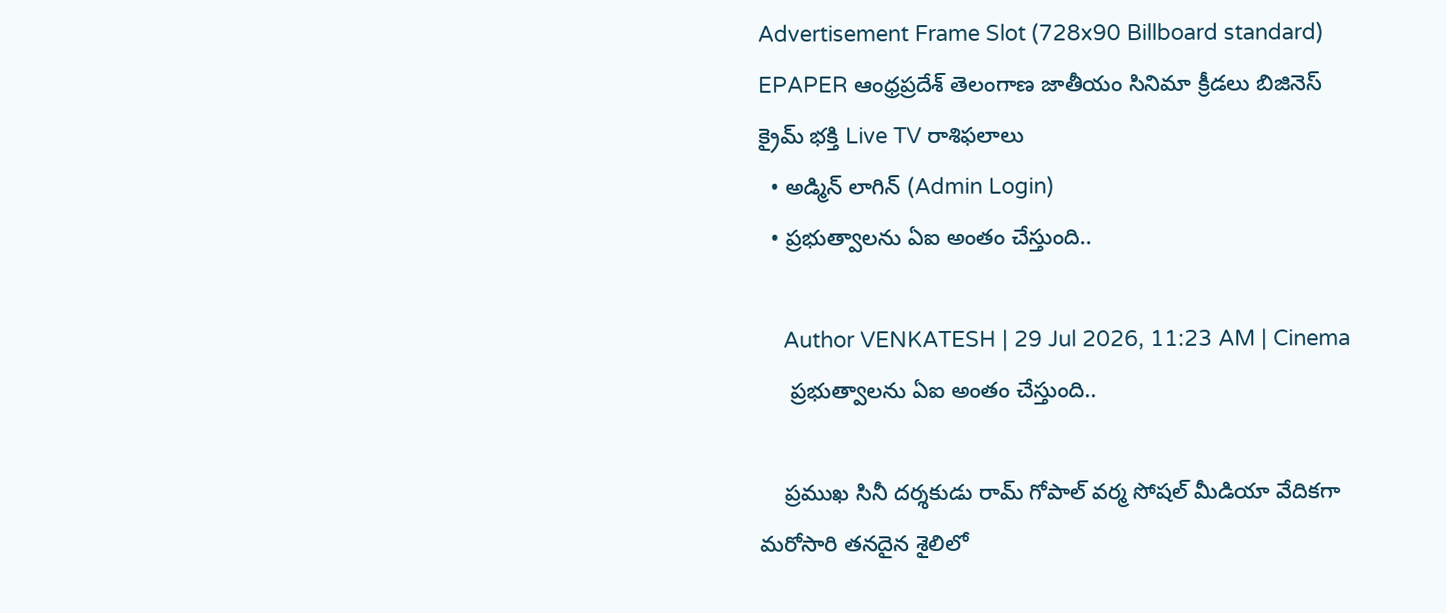Advertisement Frame Slot (728x90 Billboard standard)
EPAPER ఆంధ్రప్రదేశ్ తెలంగాణ జాతీయం సినిమా క్రీడలు బిజినెస్ క్రైమ్ భక్తి Live TV రాశిఫలాలు
  • అడ్మిన్ లాగిన్ (Admin Login)
  • ప్రభుత్వాలను ఏఐ అంతం చేస్తుంది..

    Author VENKATESH | 29 Jul 2026, 11:23 AM | Cinema
     ప్రభుత్వాలను ఏఐ అంతం చేస్తుంది..

    ప్రముఖ సినీ దర్శకుడు రామ్ గోపాల్ వర్మ సోషల్ మీడియా వేదికగా మరోసారి తనదైన శైలిలో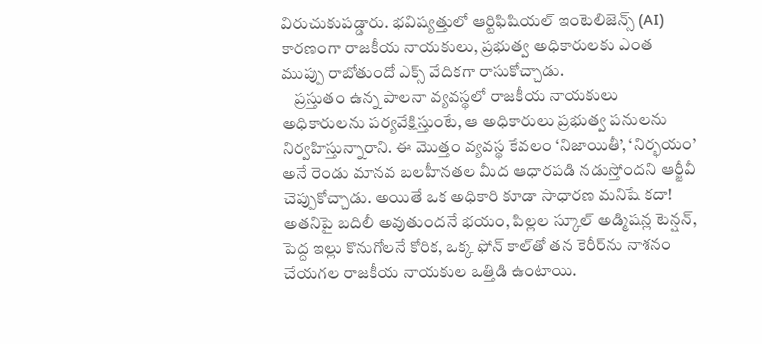విరుచుకుప‌డ్డారు. భవిష్యత్తులో ఆర్టిఫిషియల్ ఇంటెలిజెన్స్ (AI) కారణంగా రాజకీయ నాయకులు, ప్ర‌భుత్వ అధికారుల‌కు ఎంత ముప్పు రాబోతుందో ఎక్స్ వేదిక‌గా రాసుకోచ్చాడు.
    ప్రస్తుతం ఉన్న‌ పాలనా వ్యవస్థలో రాజకీయ నాయకులు అధికారులను పర్యవేక్షిస్తుంటే, ఆ అధికారులు ప్రభుత్వ పనులను నిర్వహిస్తున్నారాని. ఈ మొత్తం వ్యవస్థ కేవలం ‘నిజాయితీ’, ‘నిర్భయం’ అనే రెండు మానవ బలహీనతల మీద ఆధారపడి నడుస్తోంద‌ని ఆర్జీవీ చెప్పుకోచ్చాడు. అయితే ఒక అధికారి కూడా సాధారణ మనిషే కదా! అతనిపై బదిలీ అవుతుందనే భయం, పిల్లల స్కూల్ అడ్మిషన్ల టెన్షన్, పెద్ద ఇల్లు కొనుగోలనే కోరిక, ఒక్క ఫోన్ కాల్‌తో తన కెరీర్‌ను నాశనం చేయగల రాజకీయ నాయకుల ఒత్తిడి ఉంటాయి.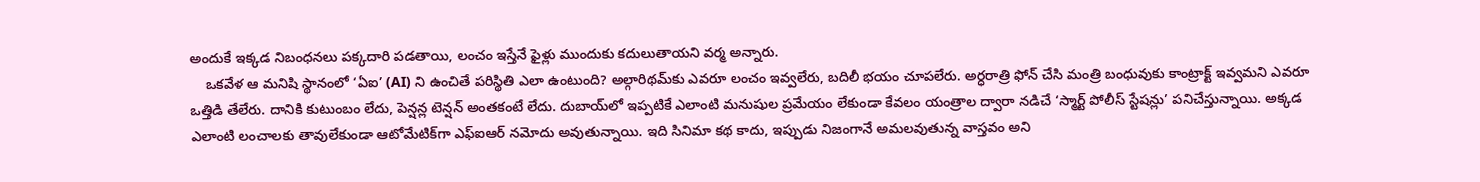అందుకే ఇక్కడ నిబంధనలు పక్కదారి పడతాయి, లంచం ఇస్తేనే ఫైళ్లు ముందుకు కదులుతాయని వ‌ర్మ‌ అన్నారు.
    ఒకవేళ ఆ మనిషి స్థానంలో ‘ఏఐ’ (AI) ని ఉంచితే పరిస్థితి ఎలా ఉంటుంది? అల్గారిథమ్‌కు ఎవరూ లంచం ఇవ్వలేరు, బదిలీ భయం చూపలేరు. అర్ధరాత్రి ఫోన్ చేసి మంత్రి బంధువుకు కాంట్రాక్ట్ ఇవ్వమని ఎవరూ ఒత్తిడి తేలేరు. దానికి కుటుంబం లేదు, పెన్షన్ల టెన్షన్ అంతకంటే లేదు. దుబాయ్‌లో ఇప్పటికే ఎలాంటి మనుషుల ప్రమేయం లేకుండా కేవలం యంత్రాల ద్వారా నడిచే ‘స్మార్ట్ పోలీస్ స్టేషన్లు’ పనిచేస్తున్నాయి. అక్కడ ఎలాంటి లంచాలకు తావులేకుండా ఆటోమేటిక్‌గా ఎఫ్‌ఐఆర్ నమోదు అవుతున్నాయి. ఇది సినిమా క‌థ‌ కాదు, ఇప్పుడు నిజంగానే అమలవుతున్న వాస్తవం అని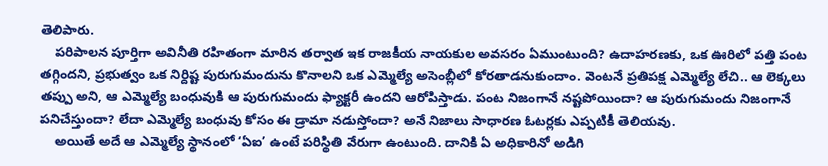తెలిపారు.
    పరిపాలన పూర్తిగా అవినీతి రహితంగా మారిన తర్వాత ఇక రాజకీయ నాయకుల అవసరం ఏముంటుంది? ఉదాహరణకు, ఒక ఊరిలో పత్తి పంట తగ్గిందని, ప్రభుత్వం ఒక నిర్దిష్ట పురుగుమందును కొనాలని ఒక ఎమ్మెల్యే అసెంబ్లీలో కోరతాడనుకుందాం. వెంటనే ప్రతిపక్ష ఎమ్మెల్యే లేచి.. ఆ లెక్కలు తప్పు అని, ఆ ఎమ్మెల్యే బంధువుకి ఆ పురుగుమందు ఫ్యాక్టరీ ఉందని ఆరోపిస్తాడు. పంట నిజంగానే నష్టపోయిందా? ఆ పురుగుమందు నిజంగానే పనిచేస్తుందా? లేదా ఎమ్మెల్యే బంధువు కోసం ఈ డ్రామా నడుస్తోందా? అనే నిజాలు సాధారణ ఓటర్లకు ఎప్పటికీ తెలియవు.
    అయితే అదే ఆ ఎమ్మెల్యే స్థానంలో ‘ఏఐ’ ఉంటే పరిస్థితి వేరుగా ఉంటుంది. దానికి ఏ అధికారినో అడిగి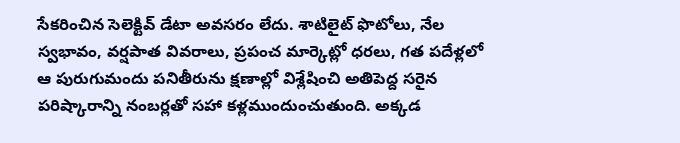సేకరించిన సెలెక్టివ్ డేటా అవసరం లేదు. శాటిలైట్ ఫొటోలు, నేల స్వభావం, వర్షపాత వివరాలు, ప్రపంచ మార్కెట్లో ధరలు, గత పదేళ్లలో ఆ పురుగుమందు పనితీరును క్షణాల్లో విశ్లేషించి అతిపెద్ద సరైన పరిష్కారాన్ని నంబర్లతో సహా కళ్లముందుంచుతుంది. అక్కడ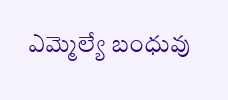ఎమ్మెల్యే బంధువు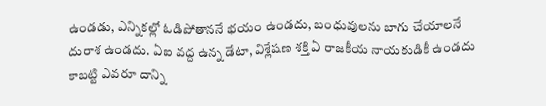ఉండడు, ఎన్నికల్లో ఓడిపోతాననే భయం ఉండదు, బంధువులను బాగు చేయాలనే దురాశ ఉండదు. ఏఐ వద్ద ఉన్న డేటా, విశ్లేషణ శక్తి ఏ రాజకీయ నాయకుడికీ ఉండదు కాబట్టి ఎవరూ దాన్ని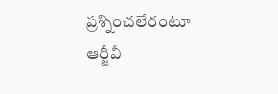ప్రశ్నించలేరంటూ ఆర్జీవీ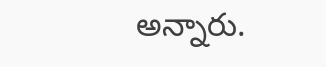అన్నారు.